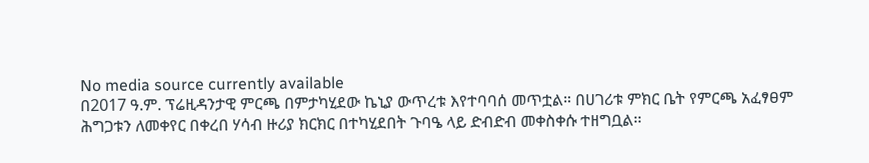No media source currently available
በ2017 ዓ.ም. ፕሬዚዳንታዊ ምርጫ በምታካሂደው ኬኒያ ውጥረቱ እየተባባሰ መጥቷል። በሀገሪቱ ምክር ቤት የምርጫ አፈፃፀም ሕግጋቱን ለመቀየር በቀረበ ሃሳብ ዙሪያ ክርክር በተካሂደበት ጉባዔ ላይ ድብድብ መቀስቀሱ ተዘግቧል፡፡